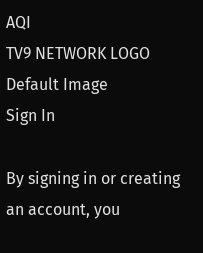AQI
TV9 NETWORK LOGO
Default Image
Sign In

By signing in or creating an account, you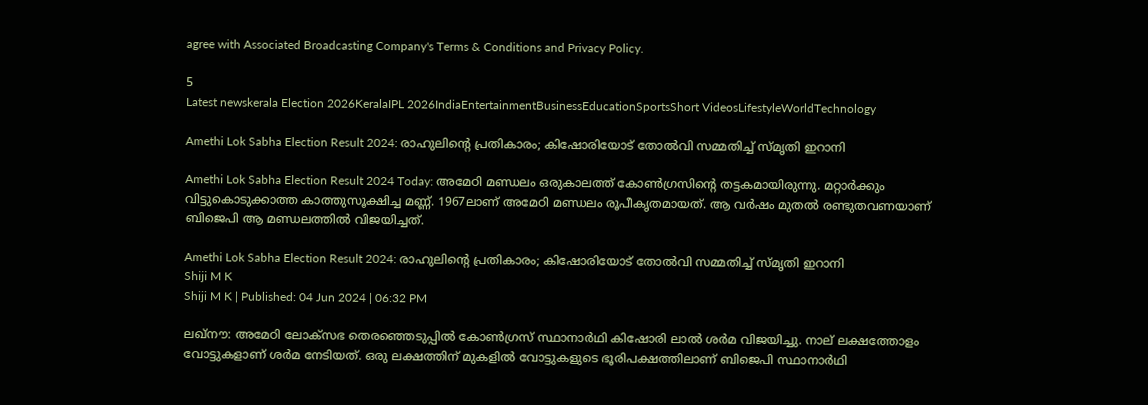agree with Associated Broadcasting Company's Terms & Conditions and Privacy Policy.

5
Latest newskerala Election 2026KeralaIPL 2026IndiaEntertainmentBusinessEducationSportsShort VideosLifestyleWorldTechnology

Amethi Lok Sabha Election Result 2024: രാഹുലിന്റെ പ്രതികാരം; കിഷോരിയോട് തോല്‍വി സമ്മതിച്ച് സ്മൃതി ഇറാനി

Amethi Lok Sabha Election Result 2024 Today: അമേഠി മണ്ഡലം ഒരുകാലത്ത് കോണ്‍ഗ്രസിന്റെ തട്ടകമായിരുന്നു. മറ്റാര്‍ക്കും വിട്ടുകൊടുക്കാത്ത കാത്തുസൂക്ഷിച്ച മണ്ണ്. 1967ലാണ് അമേഠി മണ്ഡലം രൂപീകൃതമായത്. ആ വര്‍ഷം മുതല്‍ രണ്ടുതവണയാണ് ബിജെപി ആ മണ്ഡലത്തില്‍ വിജയിച്ചത്.

Amethi Lok Sabha Election Result 2024: രാഹുലിന്റെ പ്രതികാരം; കിഷോരിയോട് തോല്‍വി സമ്മതിച്ച് സ്മൃതി ഇറാനി
Shiji M K
Shiji M K | Published: 04 Jun 2024 | 06:32 PM

ലഖ്‌നൗ: അമേഠി ലോക്‌സഭ തെരഞ്ഞെടുപ്പില്‍ കോണ്‍ഗ്രസ് സ്ഥാനാര്‍ഥി കിഷോരി ലാല്‍ ശര്‍മ വിജയിച്ചു. നാല് ലക്ഷത്തോളം വോട്ടുകളാണ് ശര്‍മ നേടിയത്. ഒരു ലക്ഷത്തിന് മുകളില്‍ വോട്ടുകളുടെ ഭൂരിപക്ഷത്തിലാണ് ബിജെപി സ്ഥാനാര്‍ഥി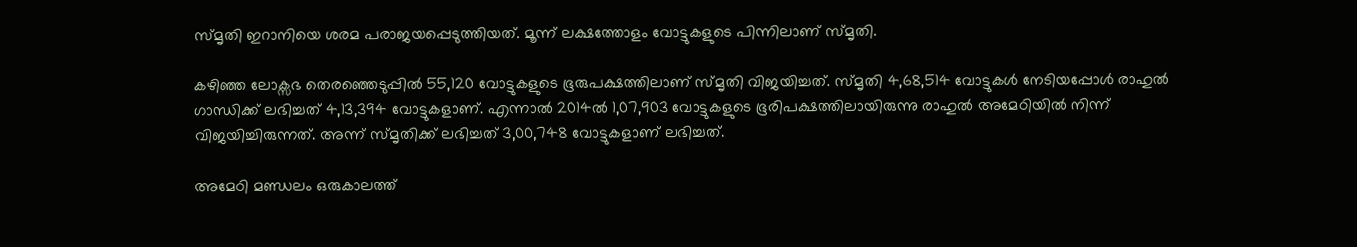സ്മൃതി ഇറാനിയെ ശരമ പരാജയപ്പെടുത്തിയത്. മൂന്ന് ലക്ഷത്തോളം വോട്ടുകളുടെ പിന്നിലാണ് സ്മൃതി.

കഴിഞ്ഞ ലോക്സഭ തെരഞ്ഞെടുപ്പില്‍ 55,120 വോട്ടുകളുടെ ഭൂരുപക്ഷത്തിലാണ് സ്മൃതി വിജയിച്ചത്. സ്മൃതി 4,68,514 വോട്ടുകള്‍ നേടിയപ്പോള്‍ രാഹുല്‍ ഗാന്ധിക്ക് ലഭിച്ചത് 4,13,394 വോട്ടുകളാണ്. എന്നാല്‍ 2014ല്‍ 1,07,903 വോട്ടുകളുടെ ഭൂരിപക്ഷത്തിലായിരുന്നു രാഹുല്‍ അമേഠിയില്‍ നിന്ന് വിജയിച്ചിരുന്നത്. അന്ന് സ്മൃതിക്ക് ലഭിച്ചത് 3,00,748 വോട്ടുകളാണ് ലഭിച്ചത്.

അമേഠി മണ്ഡലം ഒരുകാലത്ത്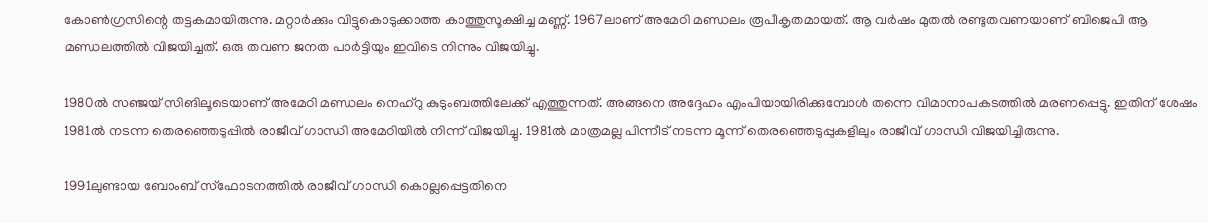കോണ്‍ഗ്രസിന്റെ തട്ടകമായിരുന്നു. മറ്റാര്‍ക്കും വിട്ടുകൊടുക്കാത്ത കാത്തുസൂക്ഷിച്ച മണ്ണ്. 1967ലാണ് അമേഠി മണ്ഡലം രൂപീകൃതമായത്. ആ വര്‍ഷം മുതല്‍ രണ്ടുതവണയാണ് ബിജെപി ആ മണ്ഡലത്തില്‍ വിജയിച്ചത്. ഒരു തവണ ജനത പാര്‍ട്ടിയും ഇവിടെ നിന്നും വിജയിച്ചു.

1980ല്‍ സഞ്ജയ് സിങിലൂടെയാണ് അമേഠി മണ്ഡലം നെഹ്റു കുടുംബത്തിലേക്ക് എത്തുന്നത്. അങ്ങനെ അദ്ദേഹം എംപിയായിരിക്കുമ്പോള്‍ തന്നെ വിമാനാപകടത്തില്‍ മരണപ്പെട്ടു. ഇതിന് ശേഷം 1981ല്‍ നടന്ന തെരഞ്ഞെടുപ്പില്‍ രാജീവ് ഗാന്ധി അമേഠിയില്‍ നിന്ന് വിജയിച്ചു. 1981ല്‍ മാത്രമല്ല പിന്നീട് നടന്ന മൂന്ന് തെരഞ്ഞെടുപ്പുകളിലും രാജീവ് ഗാന്ധി വിജയിച്ചിരുന്നു.

1991ലുണ്ടായ ബോംബ് സ്ഫോടനത്തില്‍ രാജീവ് ഗാന്ധി കൊല്ലപ്പെട്ടതിനെ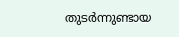തുടര്‍ന്നുണ്ടായ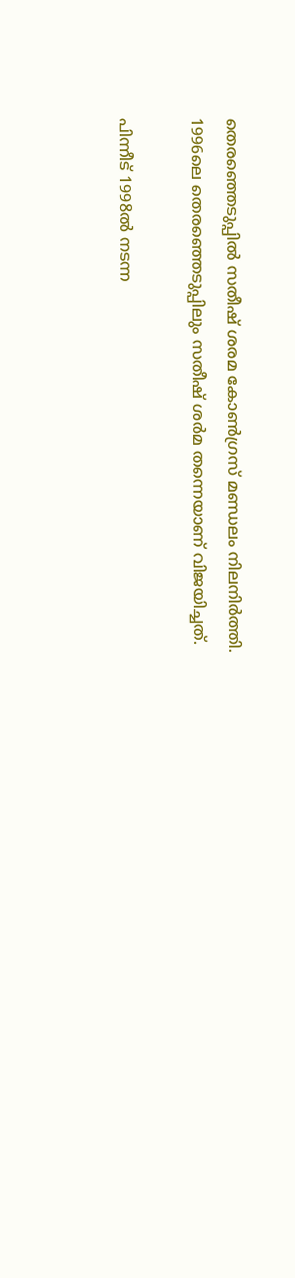തെരഞ്ഞെടുപ്പില്‍ സതീഷ് ശരമ കോണ്‍ഗ്രസ് മണ്ഡലം നിലനിര്‍ത്തി. 1996ലെ തെരഞ്ഞെടുപ്പിലും സതീഷ് ശര്‍മ തന്നെയാണ് വിജയിച്ചത്.

പിന്നീട് 1998ല്‍ നടന്ന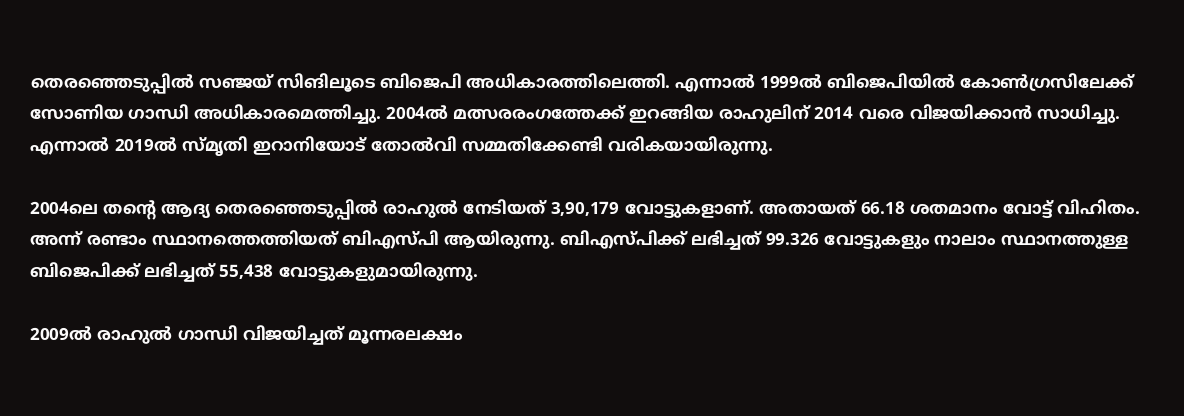തെരഞ്ഞെടുപ്പില്‍ സഞ്ജയ് സിങിലൂടെ ബിജെപി അധികാരത്തിലെത്തി. എന്നാല്‍ 1999ല്‍ ബിജെപിയില്‍ കോണ്‍ഗ്രസിലേക്ക് സോണിയ ഗാന്ധി അധികാരമെത്തിച്ചു. 2004ല്‍ മത്സരരംഗത്തേക്ക് ഇറങ്ങിയ രാഹുലിന് 2014 വരെ വിജയിക്കാന്‍ സാധിച്ചു. എന്നാല്‍ 2019ല്‍ സ്മൃതി ഇറാനിയോട് തോല്‍വി സമ്മതിക്കേണ്ടി വരികയായിരുന്നു.

2004ലെ തന്റെ ആദ്യ തെരഞ്ഞെടുപ്പില്‍ രാഹുല്‍ നേടിയത് 3,90,179 വോട്ടുകളാണ്. അതായത് 66.18 ശതമാനം വോട്ട് വിഹിതം. അന്ന് രണ്ടാം സ്ഥാനത്തെത്തിയത് ബിഎസ്പി ആയിരുന്നു. ബിഎസ്പിക്ക് ലഭിച്ചത് 99.326 വോട്ടുകളും നാലാം സ്ഥാനത്തുള്ള ബിജെപിക്ക് ലഭിച്ചത് 55,438 വോട്ടുകളുമായിരുന്നു.

2009ല്‍ രാഹുല്‍ ഗാന്ധി വിജയിച്ചത് മൂന്നരലക്ഷം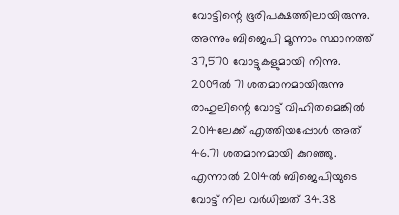വോട്ടിന്റെ ഭൂരിപക്ഷത്തിലായിരുന്നു. അന്നും ബിജെപി മൂന്നാം സ്ഥാനത്ത് 37,570 വോട്ടുകളുമായി നിന്നു. 2009ല്‍ 71 ശതമാനമായിരുന്നു രാഹുലിന്റെ വോട്ട് വിഹിതമെങ്കില്‍ 2014ലേക്ക് എത്തിയപ്പോള്‍ അത് 46.71 ശതമാനമായി കുറഞ്ഞു. എന്നാല്‍ 2014ല്‍ ബിജെപിയുടെ വോട്ട് നില വര്‍ധിച്ചത് 34.38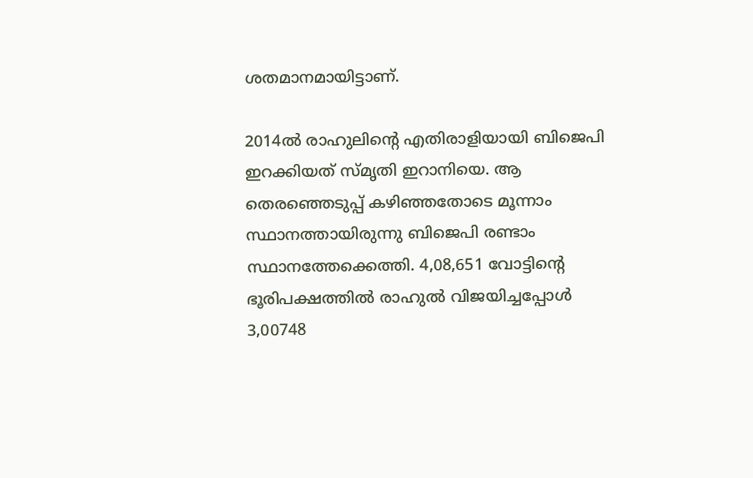ശതമാനമായിട്ടാണ്.

2014ല്‍ രാഹുലിന്റെ എതിരാളിയായി ബിജെപി ഇറക്കിയത് സ്മൃതി ഇറാനിയെ. ആ തെരഞ്ഞെടുപ്പ് കഴിഞ്ഞതോടെ മൂന്നാം സ്ഥാനത്തായിരുന്നു ബിജെപി രണ്ടാം സ്ഥാനത്തേക്കെത്തി. 4,08,651 വോട്ടിന്റെ ഭൂരിപക്ഷത്തില്‍ രാഹുല്‍ വിജയിച്ചപ്പോള്‍ 3,00748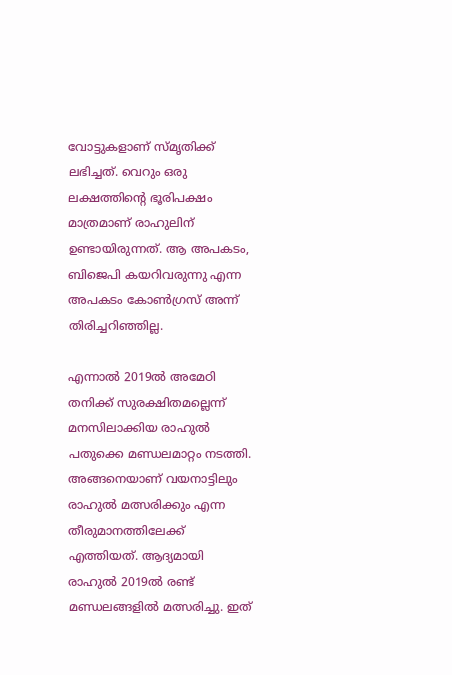വോട്ടുകളാണ് സ്മൃതിക്ക് ലഭിച്ചത്. വെറും ഒരു ലക്ഷത്തിന്റെ ഭൂരിപക്ഷം മാത്രമാണ് രാഹുലിന് ഉണ്ടായിരുന്നത്. ആ അപകടം, ബിജെപി കയറിവരുന്നു എന്ന അപകടം കോണ്‍ഗ്രസ് അന്ന് തിരിച്ചറിഞ്ഞില്ല.

എന്നാല്‍ 2019ല്‍ അമേഠി തനിക്ക് സുരക്ഷിതമല്ലെന്ന് മനസിലാക്കിയ രാഹുല്‍ പതുക്കെ മണ്ഡലമാറ്റം നടത്തി. അങ്ങനെയാണ് വയനാട്ടിലും രാഹുല്‍ മത്സരിക്കും എന്ന തീരുമാനത്തിലേക്ക് എത്തിയത്. ആദ്യമായി രാഹുല്‍ 2019ല്‍ രണ്ട് മണ്ഡലങ്ങളില്‍ മത്സരിച്ചു. ഇത്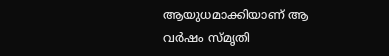ആയുധമാക്കിയാണ് ആ വര്‍ഷം സ്മൃതി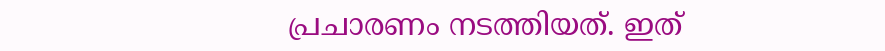പ്രചാരണം നടത്തിയത്. ഇത്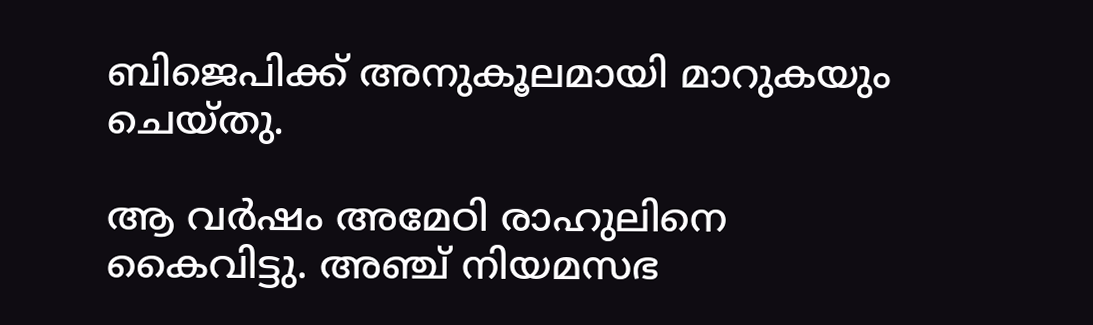ബിജെപിക്ക് അനുകൂലമായി മാറുകയും ചെയ്തു.

ആ വര്‍ഷം അമേഠി രാഹുലിനെ കൈവിട്ടു. അഞ്ച് നിയമസഭ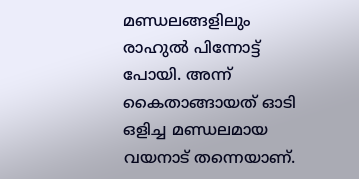മണ്ഡലങ്ങളിലും രാഹുല്‍ പിന്നോട്ട് പോയി. അന്ന് കൈതാങ്ങായത് ഓടി ഒളിച്ച മണ്ഡലമായ വയനാട് തന്നെയാണ്.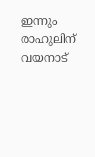ഇന്നും രാഹുലിന് വയനാട്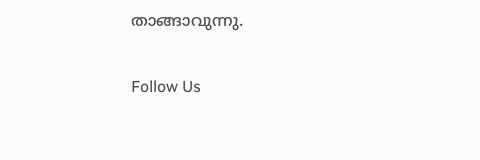താങ്ങാവുന്നു.

Follow Us